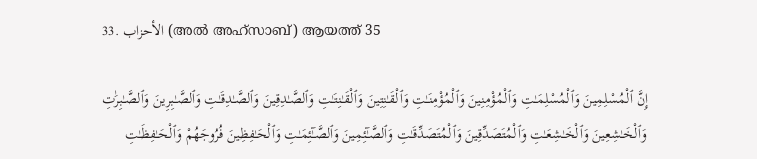33. الأحزاب (അല്‍ അഹ്സാബ്) ആയത്ത് 35

إِنَّ ٱلْمُسْلِمِينَ وَٱلْمُسْلِمَـٰتِ وَٱلْمُؤْمِنِينَ وَٱلْمُؤْمِنَـٰتِ وَٱلْقَـٰنِتِينَ وَٱلْقَـٰنِتَـٰتِ وَٱلصَّـٰدِقِينَ وَٱلصَّـٰدِقَـٰتِ وَٱلصَّـٰبِرِينَ وَٱلصَّـٰبِرَٰتِ وَٱلْخَـٰشِعِينَ وَٱلْخَـٰشِعَـٰتِ وَٱلْمُتَصَدِّقِينَ وَٱلْمُتَصَدِّقَـٰتِ وَٱلصَّـٰٓئِمِينَ وَٱلصَّـٰٓئِمَـٰتِ وَٱلْحَـٰفِظِينَ فُرُوجَهُمْ وَٱلْحَـٰفِظَـٰتِ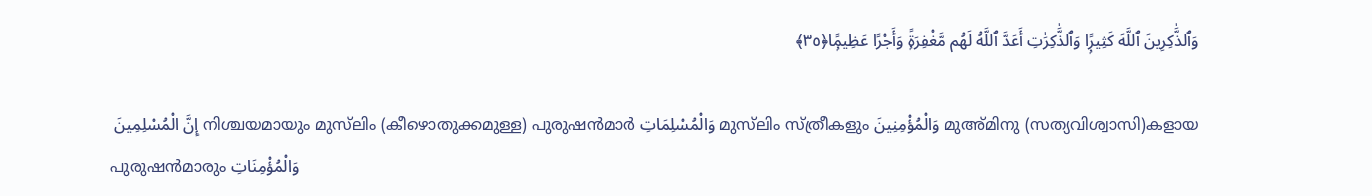وَٱلذَّٰكِرِينَ ٱللَّهَ كَثِيرًۭا وَٱلذَّٰكِرَٰتِ أَعَدَّ ٱللَّهُ لَهُم مَّغْفِرَةًۭ وَأَجْرًا عَظِيمًۭا﴿٣٥﴾

 إِنَّ الْمُسْلِمِينَ നിശ്ചയമായും മുസ്‌ലിം (കീഴൊതുക്കമുള്ള) പുരുഷന്‍മാര്‍ وَالْمُسْلِمَاتِ മുസ്‌ലിം സ്ത്രീകളും وَالْمُؤْمِنِينَ മുഅ്മിനു (സത്യവിശ്വാസി)കളായ പുരുഷന്‍മാരും وَالْمُؤْمِنَاتِ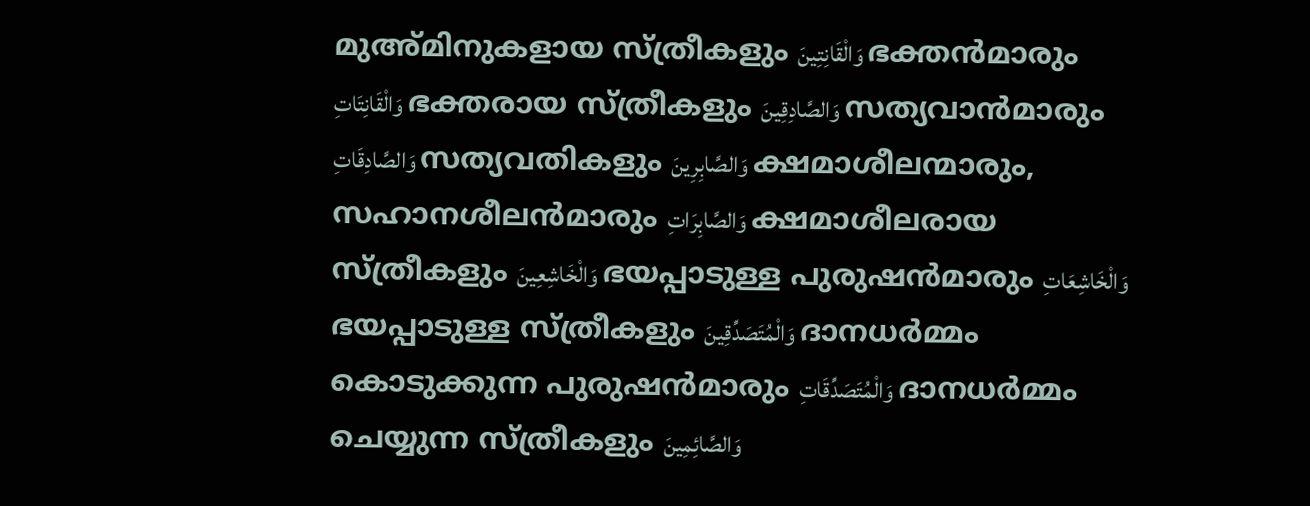മുഅ്മിനുകളായ സ്ത്രീകളും وَالْقَانِتِينَ ഭക്തന്‍മാരും وَالْقَانِتَاتِ ഭക്തരായ സ്ത്രീകളും وَالصَّادِقِينَ സത്യവാന്‍മാരും وَالصَّادِقَاتِ സത്യവതികളും وَالصَّابِرِينَ ക്ഷമാശീലന്മാരും, സഹാനശീലന്‍മാരും وَالصَّابِرَاتِ ക്ഷമാശീലരായ സ്ത്രീകളും وَالْخَاشِعِينَ ഭയപ്പാടുള്ള പുരുഷന്‍മാരും وَالْخَاشِعَاتِ ഭയപ്പാടുള്ള സ്ത്രീകളും وَالْمُتَصَدِّقِينَ ദാനധര്‍മ്മം കൊടുക്കുന്ന പുരുഷന്‍മാരും وَالْمُتَصَدِّقَاتِ ദാനധര്‍മ്മം ചെയ്യുന്ന സ്ത്രീകളും وَالصَّائِمِينَ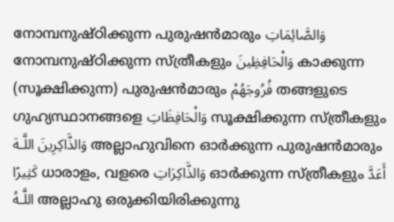നോമ്പനുഷ്ഠിക്കുന്ന പുരുഷന്‍മാരും وَالصَّائِمَاتِ നോമ്പനുഷ്ഠിക്കുന്ന സ്ത്രീകളും وَالْحَافِظِينَ കാക്കുന്ന (സൂക്ഷിക്കുന്ന) പുരുഷന്‍മാരും فُرُوجَهُمْ തങ്ങളുടെ ഗുഹ്യസ്ഥാനങ്ങളെ وَالْحَافِظَاتِ സൂക്ഷിക്കുന്ന സ്ത്രീകളും وَالذَّاكِرِينَ اللَّـهَ അല്ലാഹുവിനെ ഓര്‍ക്കുന്ന പുരുഷന്‍മാരും كَثِيرًا ധാരാളം, വളരെ وَالذَّاكِرَاتِ ഓര്‍ക്കുന്ന സ്ത്രീകളും أَعَدَّ اللَّـهُ അല്ലാഹു ഒരുക്കിയിരിക്കുന്നു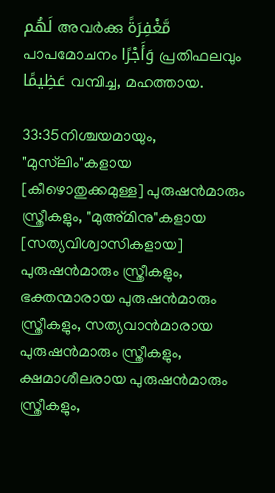لَهُم അവര്‍ക്കു مَّغْفِرَةً പാപമോചനം وَأَجْرًا പ്രതിഫലവും عَظِيمًا വമ്പിച്ച, മഹത്തായ.

33:35നിശ്ചയമായും, "മുസ്‌ലിം"കളായ [കീഴൊതുക്കമുള്ള] പുരുഷന്‍മാരും സ്ത്രീകളും, "മുഅ്മിനു"കളായ [സത്യവിശ്വാസികളായ] പുരുഷന്‍മാരും സ്ത്രീകളും, ഭക്തന്മാരായ പുരുഷന്‍മാരും സ്ത്രീകളും, സത്യവാന്‍മാരായ പുരുഷന്‍മാരും സ്ത്രീകളും, ക്ഷമാശീലരായ പുരുഷന്‍മാരും സ്ത്രീകളും,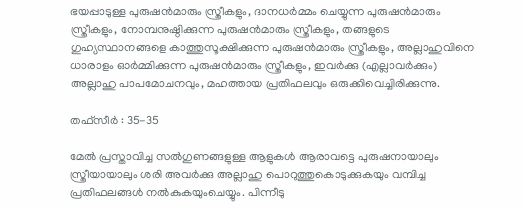ഭയപ്പാടുള്ള പുരുഷന്‍മാരും സ്ത്രീകളും, ദാനധര്‍മ്മം ചെയ്യുന്ന പുരുഷന്‍മാരും സ്ത്രീകളും, നോമ്പനുഷ്ഠിക്കുന്ന പുരുഷന്‍മാരും സ്ത്രീകളും, തങ്ങളുടെ ഗുഹ്യസ്ഥാനങ്ങളെ കാത്തുസൂക്ഷിക്കുന്ന പുരുഷന്‍മാരും സ്ത്രീകളും, അല്ലാഹുവിനെ ധാരാളം ഓര്‍മ്മിക്കുന്ന പുരുഷന്‍മാരും സ്ത്രീകളും, ഇവര്‍ക്കു (എല്ലാവര്‍ക്കും) അല്ലാഹു പാപമോചനവും, മഹത്തായ പ്രതിഫലവും ഒരുക്കിവെച്ചിരിക്കുന്നു.

തഫ്സീർ : 35-35

മേല്‍ പ്രസ്താവിച്ച സല്‍ഗുണങ്ങളുള്ള ആളുകള്‍ ആരാവട്ടെ പുരുഷനായാലും സ്ത്രീയായാലും ശരി അവര്‍ക്കു അല്ലാഹു പൊറുത്തുകൊടുക്കുകയും വമ്പിച്ച പ്രതിഫലങ്ങള്‍ നല്‍കുകയുംചെയ്യും. പിന്നീടു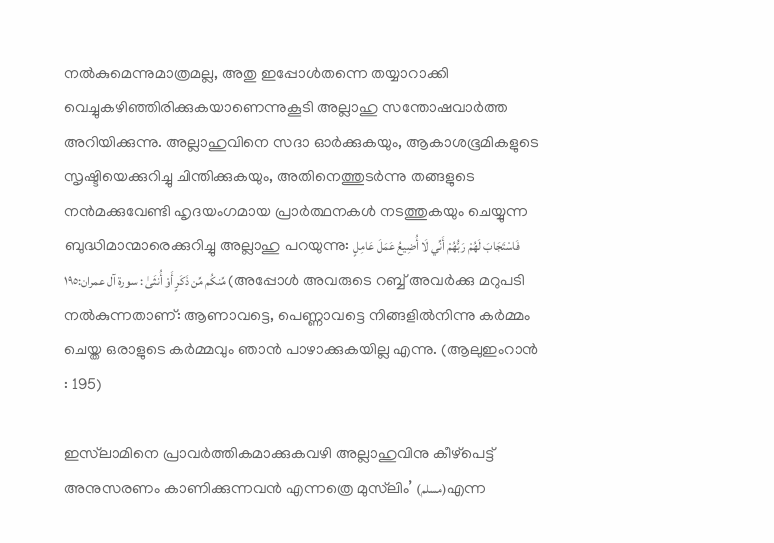നല്‍കുമെന്നുമാത്രമല്ല, അതു ഇപ്പോള്‍തന്നെ തയ്യാറാക്കി വെച്ചുകഴിഞ്ഞിരിക്കുകയാണെന്നുകൂടി അല്ലാഹു സന്തോഷവാര്‍ത്ത അറിയിക്കുന്നു. അല്ലാഹുവിനെ സദാ ഓര്‍ക്കുകയും, ആകാശഭൂമികളുടെ സൃഷ്ടിയെക്കുറിച്ചു ചിന്തിക്കുകയും, അതിനെത്തുടര്‍ന്നു തങ്ങളുടെ നന്‍മക്കുവേണ്ടി ഹൃദയംഗമായ പ്രാര്‍ത്ഥനകള്‍ നടത്തുകയും ചെയ്യുന്ന ബുദ്ധിമാന്മാരെക്കുറിച്ചു അല്ലാഹു പറയുന്നു: فَاسْتَجَابَ لَهُمْ رَبُّهُمْ أَنِّي لَا أُضِيعُ عَمَلَ عَامِلٍ مِّنكُم مِّن ذَكَرٍ أَوْ أُنثَىٰ : سورة آل عمران:١٩٥ (അപ്പോള്‍ അവരുടെ റബ്ബ് അവര്‍ക്കു മറുപടി നല്‍കുന്നതാണ്: ആണാവട്ടെ, പെണ്ണാവട്ടെ നിങ്ങളില്‍നിന്നു കര്‍മ്മം ചെയ്ത ഒരാളുടെ കര്‍മ്മവും ഞാന്‍ പാഴാക്കുകയില്ല എന്നു. (ആലുഇംറാന്‍ : 195)

ഇസ്‌ലാമിനെ പ്രാവര്‍ത്തികമാക്കുകവഴി അല്ലാഹുവിനു കീഴ്പെട്ട്‌ അനുസരണം കാണിക്കുന്നവന്‍ എന്നത്രെ മുസ്‌ലിം’ (مسلم)എന്ന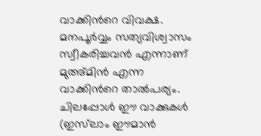വാക്കിന്‍റെ വിവക്ഷ. മനപൂര്‍വ്വം സത്യവിശ്വാസം സ്വീകരിച്ചവന്‍ എന്നാണ് മുഅ്മിന്‍ എന്ന വാക്കിന്‍റെ താല്‍പര്യം. ചിലപ്പോള്‍ ഈ വാക്കുകള്‍ (ഇസ്‌ലാം ഈമാന്‍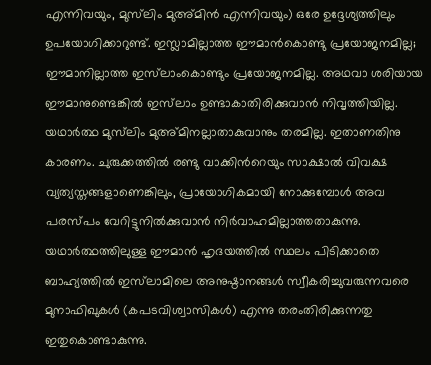എന്നിവയും, മുസ്‌ലിം മുഅ്മിന്‍ എന്നിവയും) ഒരേ ഉദ്ദേശ്യത്തിലും ഉപയോഗിക്കാറുണ്ട്. ഇസ്ലാമില്ലാത്ത ഈമാന്‍കൊണ്ടു പ്രയോജനമില്ല; ഈമാനില്ലാത്ത ഇസ്‌ലാംകൊണ്ടും പ്രയോജനമില്ല. അഥവാ ശരിയായ ഈമാനുണ്ടെങ്കില്‍ ഇസ്‌ലാം ഉണ്ടാകാതിരിക്കുവാന്‍ നിവൃത്തിയില്ല. യഥാര്‍ത്ഥ മുസ്‌ലിം മുഅ്മിനല്ലാതാകുവാനും തരമില്ല. ഇതാണതിനു കാരണം. ചുരുക്കത്തില്‍ രണ്ടു വാക്കിന്‍റെയും സാക്ഷാല്‍ വിവക്ഷ വ്യത്യസ്തങ്ങളാണെങ്കിലും, പ്രായോഗികമായി നോക്കുമ്പോള്‍ അവ പരസ്പം വേറിട്ടുനില്‍ക്കുവാന്‍ നിര്‍വാഹമില്ലാത്തതാകുന്നു. യഥാര്‍ത്ഥത്തിലുള്ള ഈമാന്‍ ഹൃദയത്തില്‍ സ്ഥലം പിടിക്കാതെ ബാഹ്യത്തില്‍ ഇസ്‌ലാമിലെ അനുഷ്ഠാനങ്ങള്‍ സ്വീകരിച്ചുവരുന്നവരെ മുനാഫിഖുകള്‍ (കപടവിശ്വാസികള്‍) എന്നു തരംതിരിക്കുന്നതു ഇതുകൊണ്ടാകുന്നു.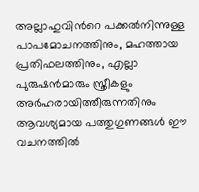അല്ലാഹുവിന്‍റെ പക്കല്‍നിന്നുള്ള പാപമോചനത്തിനും, മഹത്തായ പ്രതിഫലത്തിനും, എല്ലാ പുരുഷന്‍മാരും സ്ത്രീകളും അര്‍ഹരായിത്തീരുന്നതിനും ആവശ്യമായ പത്തുഗുണങ്ങള്‍ ഈ വചനത്തില്‍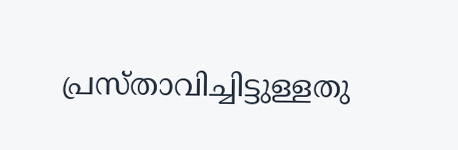പ്രസ്താവിച്ചിട്ടുള്ളതു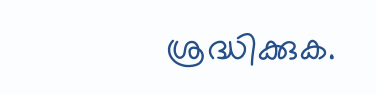ശ്രദ്ധിക്കുക.